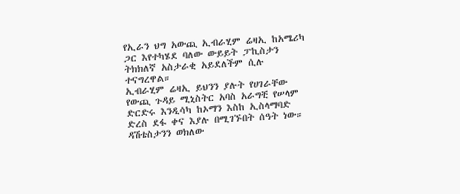የኢራን ህግ አውጪ ኢብራሂም ሬዛኢ ከአሜሪካ ጋር እየተካሄደ ባለው ውይይት ፓኪስታን ትክክለኛ አስታራቂ አይደለችም ሲሉ ተናግረዋል።
ኢብራሂም ሬዛኢ ይህንን ያሉት የሀገራቸው የውጪ ጉዳይ ሚኒስትር አባስ አራግቺ የሠላም ድርድሩ እንዲሳካ ከኦማን እስከ ኢስላማባድ ድረስ ደፋ ቀና እያሉ በሚገኙበት ሰዓት ነው።
ዳሽቴስታንን ወክለው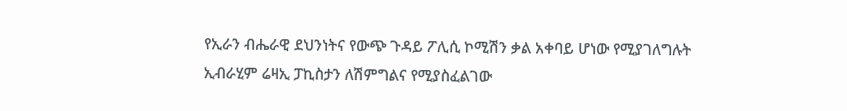የኢራን ብሔራዊ ደህንነትና የውጭ ጉዳይ ፖሊሲ ኮሚሽን ቃል አቀባይ ሆነው የሚያገለግሉት ኢብራሂም ሬዛኢ ፓኪስታን ለሽምግልና የሚያስፈልገው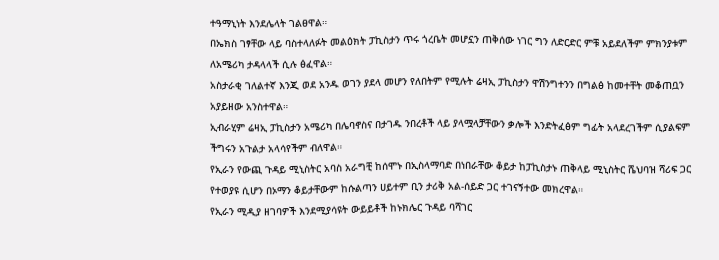ተዓማኒነት እንደሌላት ገልፀዋል።
በኤክስ ገፃቸው ላይ ባስተላለፉት መልዕክት ፓኪስታን ጥሩ ጎረቤት መሆኗን ጠቅሰው ነገር ግን ለድርድር ምቹ አይደለችም ምክንያቱም ለአሜሪካ ታዳላላች ሲሉ ፅፈዋል።
አስታራቂ ገለልተኛ እንጂ ወደ አንዱ ወገን ያደላ መሆን የለበትም የሚሉት ሬዛኢ ፓኪስታን ዋሽንግተንን በግልፅ ከመተቸት መቆጠቧን አያይዘው አንስተዋል።
ኢብራሂም ሬዛኢ ፓኪስታን አሜሪካ በሌባኖስና በታገዱ ንበረቶች ላይ ያላሟላቻቸውን ቃሎች እንድትፈፅም ግፊት አላደረገችም ሲያልፍም ችግሩን አጉልታ አላሳየችም ብለዋል።
የኢራን የውጪ ጉዳይ ሚኒስትር አባስ አራግቺ ከሰሞኑ በኢስላማባድ በነበራቸው ቆይታ ከፓኪስታኑ ጠቅላይ ሚኒስትር ሼህባዝ ሻሪፍ ጋር የተወያዩ ሲሆን በኦማን ቆይታቸውም ከሱልጣን ሀይተም ቢን ታሪቅ አል-ሰይድ ጋር ተገናኝተው መክረዋል።
የኢራን ሚዲያ ዘገባዎች እንደሚያሳዩት ውይይቶች ከኑክሌር ጉዳይ ባሻገር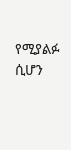የሚያልፉ ሲሆን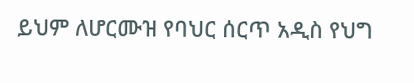ይህም ለሆርሙዝ የባህር ሰርጥ አዲስ የህግ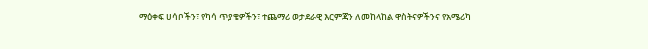ማዕቀፍ ሀሳቦችን፣ የካሳ ጥያቄዎችን፣ ተጨማሪ ወታደራዊ እርምጃን ለመከላከል ዋስትናዎችንና የአሜሪካ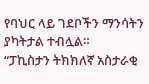የባህር ላይ ገደቦችን ማንሳትን ያካትታል ተብሏል።
“ፓኪስታን ትክክለኛ አስታራቂ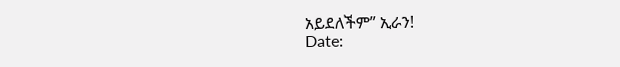አይደለችም” ኢራን!
Date: